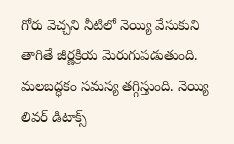గోరు వెచ్చని నీటిలో నెయ్యి వేసుకుని తాగితే జీర్ణక్రియ మెరుగుపడుతుంది. మలబద్ధకం సమస్య తగ్గిస్తుంది. నెయ్యి లివర్ డిటాక్స్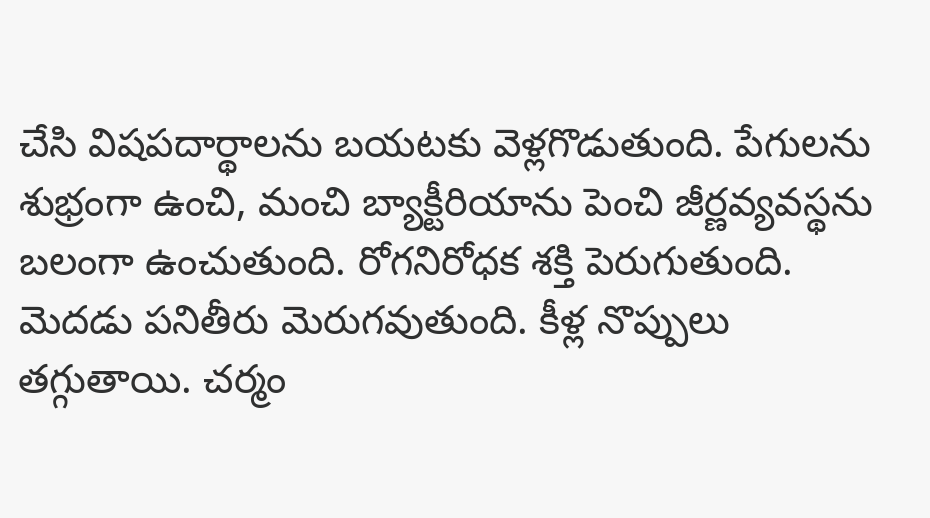చేసి విషపదార్థాలను బయటకు వెళ్లగొడుతుంది. పేగులను శుభ్రంగా ఉంచి, మంచి బ్యాక్టీరియాను పెంచి జీర్ణవ్యవస్థను బలంగా ఉంచుతుంది. రోగనిరోధక శక్తి పెరుగుతుంది. మెదడు పనితీరు మెరుగవుతుంది. కీళ్ల నొప్పులు తగ్గుతాయి. చర్మం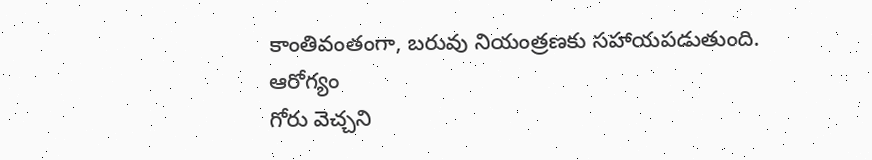కాంతివంతంగా, బరువు నియంత్రణకు సహాయపడుతుంది.
ఆరోగ్యం
గోరు వెచ్చని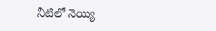నీటిలో నెయ్యి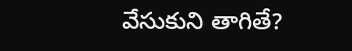వేసుకుని తాగితే?